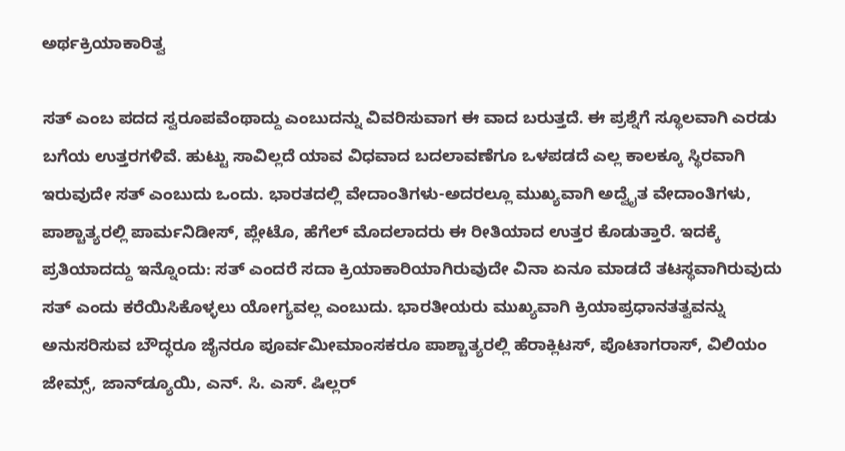ಅರ್ಥಕ್ರಿಯಾಕಾರಿತ್ವ

ಸತ್ ಎಂಬ ಪದದ ಸ್ವರೂಪವೆಂಥಾದ್ದು ಎಂಬುದನ್ನು ವಿವರಿಸುವಾಗ ಈ ವಾದ ಬರುತ್ತದೆ. ಈ ಪ್ರಶ್ನೆಗೆ ಸ್ಥೂಲವಾಗಿ ಎರಡು ಬಗೆಯ ಉತ್ತರಗಳಿವೆ. ಹುಟ್ಟು ಸಾವಿಲ್ಲದೆ ಯಾವ ವಿಧವಾದ ಬದಲಾವಣೆಗೂ ಒಳಪಡದೆ ಎಲ್ಲ ಕಾಲಕ್ಕೂ ಸ್ಥಿರವಾಗಿ ಇರುವುದೇ ಸತ್ ಎಂಬುದು ಒಂದು. ಭಾರತದಲ್ಲಿ ವೇದಾಂತಿಗಳು-ಅದರಲ್ಲೂ ಮುಖ್ಯವಾಗಿ ಅದ್ವೈತ ವೇದಾಂತಿಗಳು, ಪಾಶ್ಚಾತ್ಯರಲ್ಲಿ ಪಾರ್ಮನಿಡೀಸ್, ಪ್ಲೇಟೊ, ಹೆಗೆಲ್ ಮೊದಲಾದರು ಈ ರೀತಿಯಾದ ಉತ್ತರ ಕೊಡುತ್ತಾರೆ. ಇದಕ್ಕೆ ಪ್ರತಿಯಾದದ್ದು ಇನ್ನೊಂದು: ಸತ್ ಎಂದರೆ ಸದಾ ಕ್ರಿಯಾಕಾರಿಯಾಗಿರುವುದೇ ವಿನಾ ಏನೂ ಮಾಡದೆ ತಟಸ್ಥವಾಗಿರುವುದು ಸತ್ ಎಂದು ಕರೆಯಿಸಿಕೊಳ್ಳಲು ಯೋಗ್ಯವಲ್ಲ ಎಂಬುದು. ಭಾರತೀಯರು ಮುಖ್ಯವಾಗಿ ಕ್ರಿಯಾಪ್ರಧಾನತತ್ವವನ್ನು ಅನುಸರಿಸುವ ಬೌದ್ಧರೂ ಜೈನರೂ ಪೂರ್ವಮೀಮಾಂಸಕರೂ ಪಾಶ್ಚಾತ್ಯರಲ್ಲಿ ಹೆರಾಕ್ಲಿಟಸ್, ಪೊಟಾಗರಾಸ್, ವಿಲಿಯಂ ಜೇಮ್ಸ್, ಜಾನ್‍ಡ್ಯೂಯಿ, ಎನ್. ಸಿ. ಎಸ್. ಷಿಲ್ಲರ್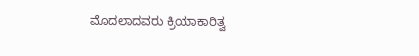ಮೊದಲಾದವರು ಕ್ರಿಯಾಕಾರಿತ್ವ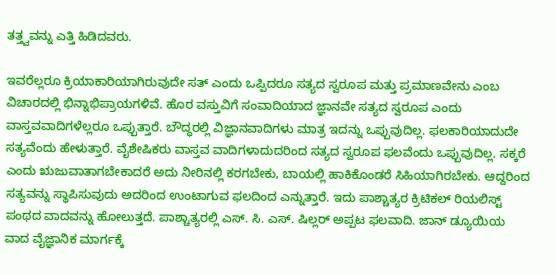ತತ್ತ್ವವನ್ನು ಎತ್ತಿ ಹಿಡಿದವರು.

ಇವರೆಲ್ಲರೂ ಕ್ರಿಯಾಕಾರಿಯಾಗಿರುವುದೇ ಸತ್ ಎಂದು ಒಪ್ಪಿದರೂ ಸತ್ಯದ ಸ್ವರೂಪ ಮತ್ತು ಪ್ರಮಾಣವೇನು ಎಂಬ ವಿಚಾರದಲ್ಲಿ ಭಿನ್ನಾಭಿಪ್ರಾಯಗಳಿವೆ. ಹೊರ ವಸ್ತುವಿಗೆ ಸಂವಾದಿಯಾದ ಜ್ಞಾನವೇ ಸತ್ಯದ ಸ್ವರೂಪ ಎಂದು ವಾಸ್ತವವಾದಿಗಳೆಲ್ಲರೂ ಒಪ್ಪುತ್ತಾರೆ. ಬೌದ್ಧರಲ್ಲಿ ವಿಜ್ಞಾನವಾದಿಗಳು ಮಾತ್ರ ಇದನ್ನು ಒಪ್ಪುವುದಿಲ್ಲ. ಫಲಕಾರಿಯಾದುದೇ ಸತ್ಯವೆಂದು ಹೇಳುತ್ತಾರೆ. ವೈಶೇಷಿಕರು ವಾಸ್ತವ ವಾದಿಗಳಾದುದರಿಂದ ಸತ್ಯದ ಸ್ವರೂಪ ಫಲವೆಂದು ಒಪ್ಪುವುದಿಲ್ಲ. ಸಕ್ಕರೆ ಎಂದು ಋಜುವಾತಾಗಬೇಕಾದರೆ ಅದು ನೀರಿನಲ್ಲಿ ಕರಗಬೇಕು, ಬಾಯಲ್ಲಿ ಹಾಕಿಕೊಂಡರೆ ಸಿಹಿಯಾಗಿರಬೇಕು. ಆದ್ದರಿಂದ ಸತ್ಯವನ್ನು ಸ್ಥಾಪಿಸುವುದು ಅದರಿಂದ ಉಂಟಾಗುವ ಫಲದಿಂದ ಎನ್ನುತ್ತಾರೆ. ಇದು ಪಾಶ್ಚಾತ್ಯರ ಕ್ರಿಟಿಕಲ್ ರಿಯಲಿಸ್ಟ್ ಪಂಥದ ವಾದವನ್ನು ಹೋಲುತ್ತದೆ. ಪಾಶ್ಚಾತ್ಯರಲ್ಲಿ ಎಸ್. ಸಿ. ಎಸ್. ಷಿಲ್ಲರ್ ಅಪ್ಪಟ ಫಲವಾದಿ. ಜಾನ್ ಡ್ಯೂಯಿಯ ವಾದ ವೈಜ್ಞಾನಿಕ ಮಾರ್ಗಕ್ಕೆ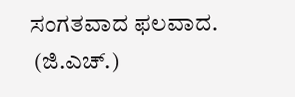ಸಂಗತವಾದ ಫಲವಾದ.
 (ಜಿ.ಎಚ್.)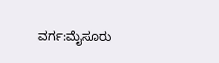ವರ್ಗ:ಮೈಸೂರು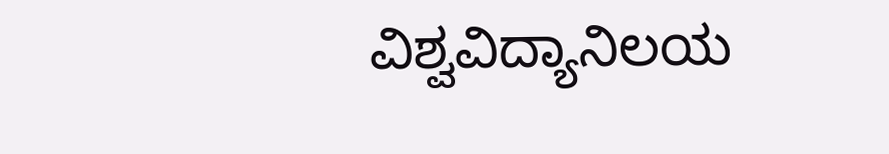ವಿಶ್ವವಿದ್ಯಾನಿಲಯ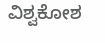ವಿಶ್ವಕೋಶ